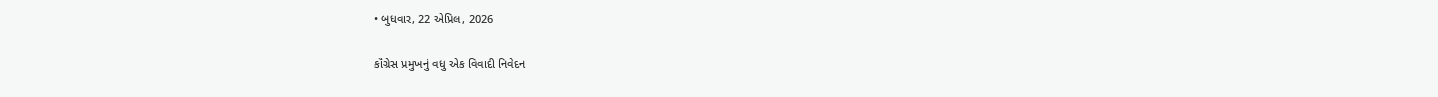• બુધવાર, 22 એપ્રિલ, 2026

કૉંગ્રેસ પ્રમુખનું વધુ એક વિવાદી નિવેદન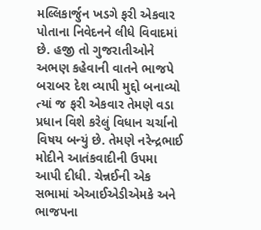મલ્લિકાર્જુન ખડગે ફરી એકવાર પોતાના નિવેદનને લીધે વિવાદમાં છે. હજી તો ગુજરાતીઓને અભણ કહેવાની વાતને ભાજપે બરાબર દેશ વ્યાપી મુદ્દો બનાવ્યો ત્યાં જ ફરી એકવાર તેમણે વડા પ્રધાન વિશે કરેલું વિધાન ચર્ચાનો વિષય બન્યું છે. તેમણે નરેન્દ્રભાઈ મોદીને આતંકવાદીની ઉપમા આપી દીધી. ચેન્નઈની એક સભામાં એઆઈએડીએમકે અને ભાજપના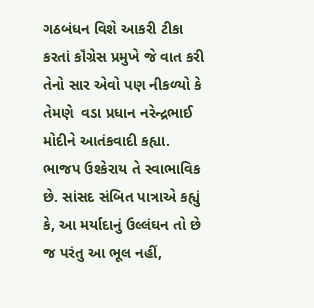ગઠબંધન વિશે આકરી ટીકા કરતાં કૉંગ્રેસ પ્રમુખે જે વાત કરી તેનો સાર એવો પણ નીકળ્યો કે તેમણે  વડા પ્રધાન નરેન્દ્રભાઈ મોદીને આતંકવાદી કહ્યા. ભાજપ ઉશ્કેરાય તે સ્વાભાવિક છે. સાંસદ સંબિત પાત્રાએ કહ્યું કે, આ મર્યાદાનું ઉલ્લંઘન તો છે જ પરંતુ આ ભૂલ નહીં,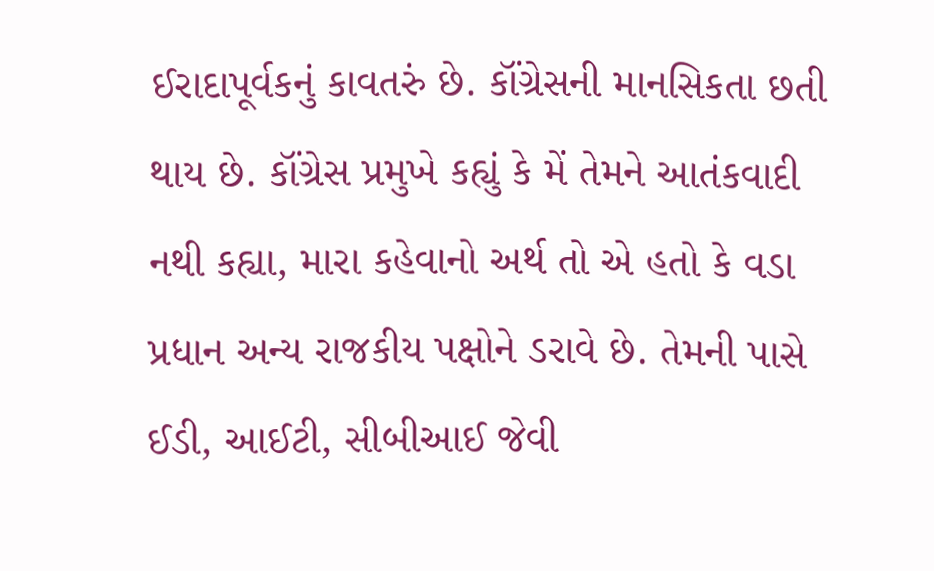ઈરાદાપૂર્વકનું કાવતરું છે. કૉંગ્રેસની માનસિકતા છતી થાય છે. કૉંગ્રેસ પ્રમુખે કહ્યું કે મેં તેમને આતંકવાદી નથી કહ્યા, મારા કહેવાનો અર્થ તો એ હતો કે વડા પ્રધાન અન્ય રાજકીય પક્ષોને ડરાવે છે. તેમની પાસે ઈડી, આઈટી, સીબીઆઈ જેવી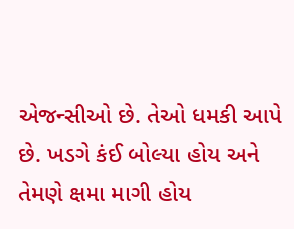એજન્સીઓ છે. તેઓ ધમકી આપે છે. ખડગે કંઈ બોલ્યા હોય અને તેમણે ક્ષમા માગી હોય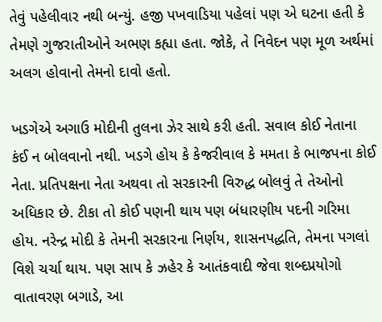તેવું પહેલીવાર નથી બન્યું. હજી પખવાડિયા પહેલાં પણ એ ઘટના હતી કે તેમણે ગુજરાતીઓને અભણ કહ્યા હતા. જોકે, તે નિવેદન પણ મૂળ અર્થમાં અલગ હોવાનો તેમનો દાવો હતો.

ખડગેએ અગાઉ મોદીની તુલના ઝેર સાથે કરી હતી. સવાલ કોઈ નેતાના કંઈ ન બોલવાનો નથી. ખડગે હોય કે કેજરીવાલ કે મમતા કે ભાજપના કોઈ નેતા. પ્રતિપક્ષના નેતા અથવા તો સરકારની વિરુદ્ધ બોલવું તે તેઓનો અધિકાર છે. ટીકા તો કોઈ પણની થાય પણ બંધારણીય પદની ગરિમા હોય. નરેન્દ્ર મોદી કે તેમની સરકારના નિર્ણય, શાસનપદ્ધતિ, તેમના પગલાં વિશે ચર્ચા થાય. પણ સાપ કે ઝહેર કે આતંકવાદી જેવા શબ્દપ્રયોગો વાતાવરણ બગાડે, આ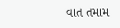વાત તમામ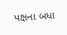પક્ષના બધા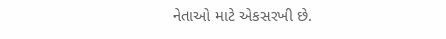નેતાઓ માટે એકસરખી છે.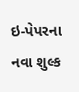ઇ-પેપરના નવા શુલ્ક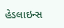હેડલાઇન્સ